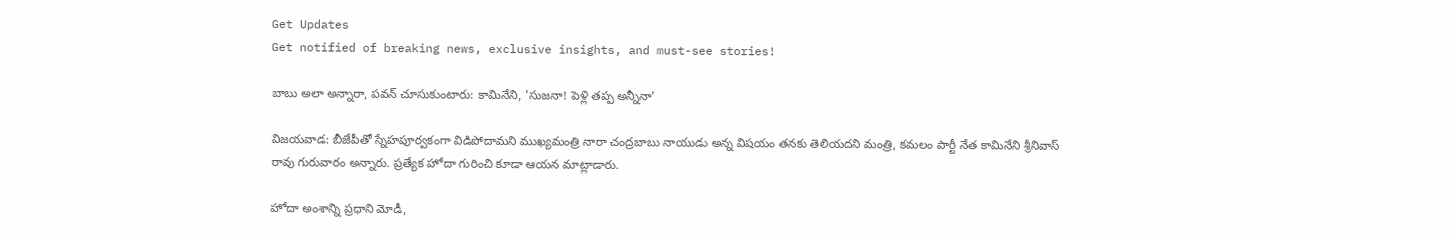Get Updates
Get notified of breaking news, exclusive insights, and must-see stories!

బాబు అలా అన్నారా, పవన్ చూసుకుంటారు: కామినేని, 'సుజనా! పెళ్లి తప్ప అన్నీనా'

విజయవాడ: బీజేపీతో స్నేహపూర్వకంగా విడిపోదామని ముఖ్యమంత్రి నారా చంద్రబాబు నాయుడు అన్న విషయం తనకు తెలియదని మంత్రి, కమలం పార్టీ నేత కామినేని శ్రీనివాస్ రావు గురువారం అన్నారు. ప్రత్యేక హోదా గురించి కూడా ఆయన మాట్లాడారు.

హోదా అంశాన్ని ప్రధాని మోడీ,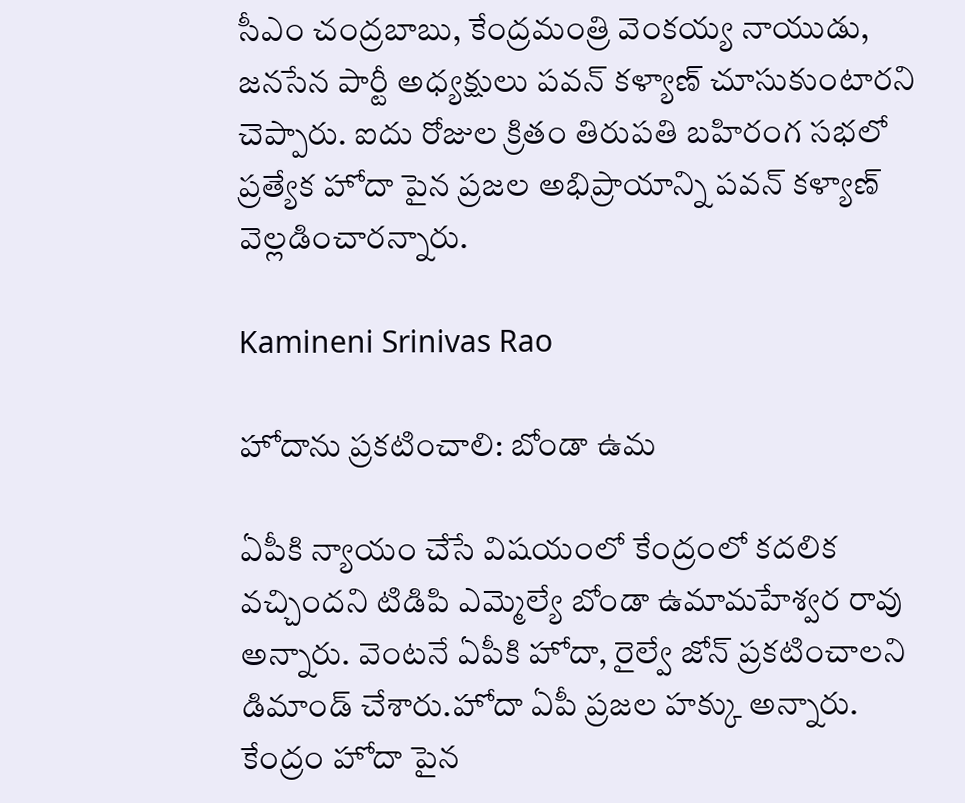సీఎం చంద్రబాబు, కేంద్రమంత్రి వెంకయ్య నాయుడు, జనసేన పార్టీ అధ్యక్షులు పవన్ కళ్యాణ్ చూసుకుంటారని చెప్పారు. ఐదు రోజుల క్రితం తిరుపతి బహిరంగ సభలో ప్రత్యేక హోదా పైన ప్రజల అభిప్రాయాన్ని పవన్ కళ్యాణ్ వెల్లడించారన్నారు.

Kamineni Srinivas Rao

హోదాను ప్రకటించాలి: బోండా ఉమ

ఏపీకి న్యాయం చేసే విషయంలో కేంద్రంలో కదలిక వచ్చిందని టిడిపి ఎమ్మెల్యే బోండా ఉమామహేశ్వర రావు అన్నారు. వెంటనే ఏపీకి హోదా, రైల్వే జోన్ ప్రకటించాలని డిమాండ్ చేశారు.హోదా ఏపీ ప్రజల హక్కు అన్నారు. కేంద్రం హోదా పైన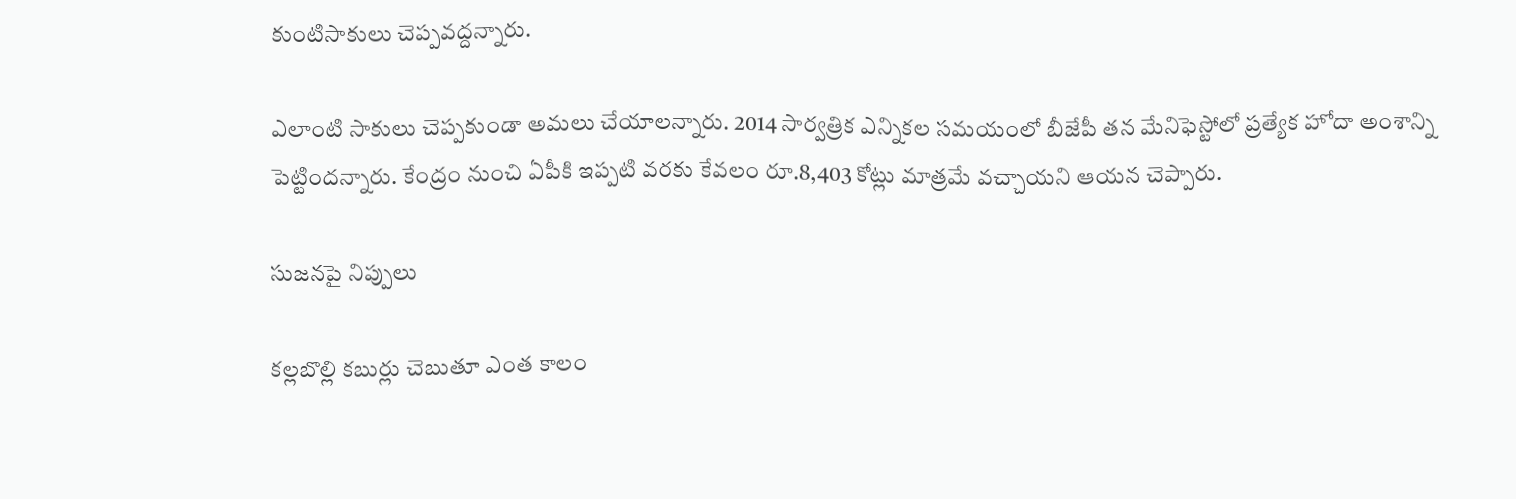కుంటిసాకులు చెప్పవద్దన్నారు.

ఎలాంటి సాకులు చెప్పకుండా అమలు చేయాలన్నారు. 2014 సార్వత్రిక ఎన్నికల సమయంలో బీజేపీ తన మేనిఫెస్టోలో ప్రత్యేక హోదా అంశాన్ని పెట్టిందన్నారు. కేంద్రం నుంచి ఏపీకి ఇప్పటి వరకు కేవలం రూ.8,403 కోట్లు మాత్రమే వచ్చాయని ఆయన చెప్పారు.

సుజనపై నిప్పులు

కల్లబొల్లి కబుర్లు చెబుతూ ఎంత కాలం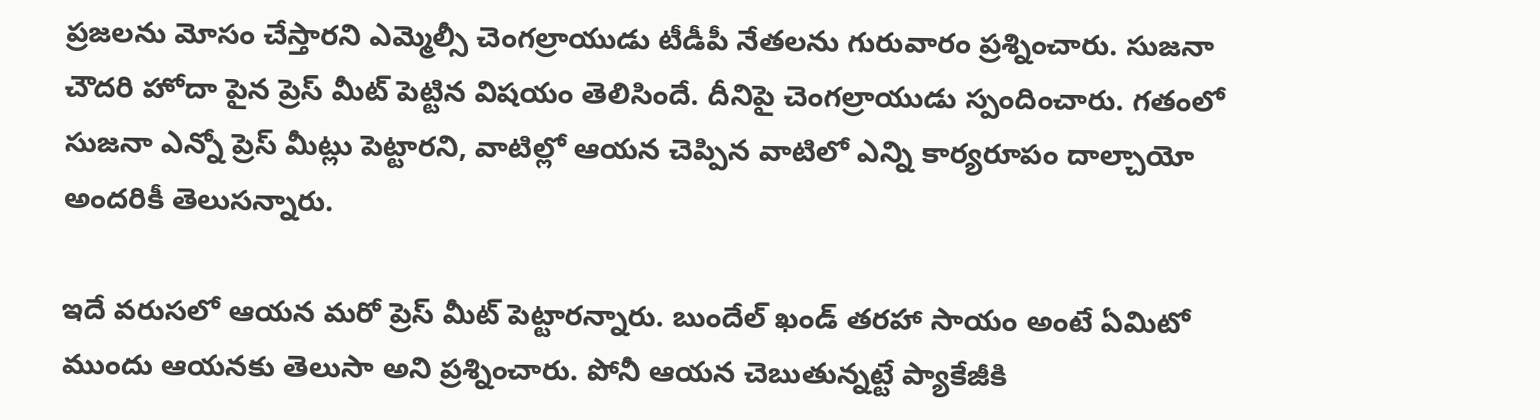ప్రజలను మోసం చేస్తారని ఎమ్మెల్సీ చెంగల్రాయుడు టీడీపీ నేతలను గురువారం ప్రశ్నించారు. సుజనా చౌదరి హోదా పైన ప్రెస్ మీట్ పెట్టిన విషయం తెలిసిందే. దీనిపై చెంగల్రాయుడు స్పందించారు. గతంలో సుజనా ఎన్నో ప్రెస్ మీట్లు పెట్టారని, వాటిల్లో ఆయన చెప్పిన వాటిలో ఎన్ని కార్యరూపం దాల్చాయో అందరికీ తెలుసన్నారు.

ఇదే వరుసలో ఆయన మరో ప్రెస్ మీట్ పెట్టారన్నారు. బుందేల్ ఖండ్ తరహా సాయం అంటే ఏమిటో ముందు ఆయనకు తెలుసా అని ప్రశ్నించారు. పోనీ ఆయన చెబుతున్నట్టే ప్యాకేజీకి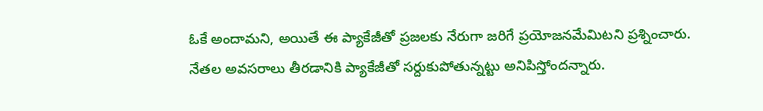ఓకే అందామని, అయితే ఈ ప్యాకేజీతో ప్రజలకు నేరుగా జరిగే ప్రయోజనమేమిటని ప్రశ్నించారు. నేతల అవసరాలు తీరడానికి ప్యాకేజీతో సర్దుకుపోతున్నట్టు అనిపిస్తోందన్నారు.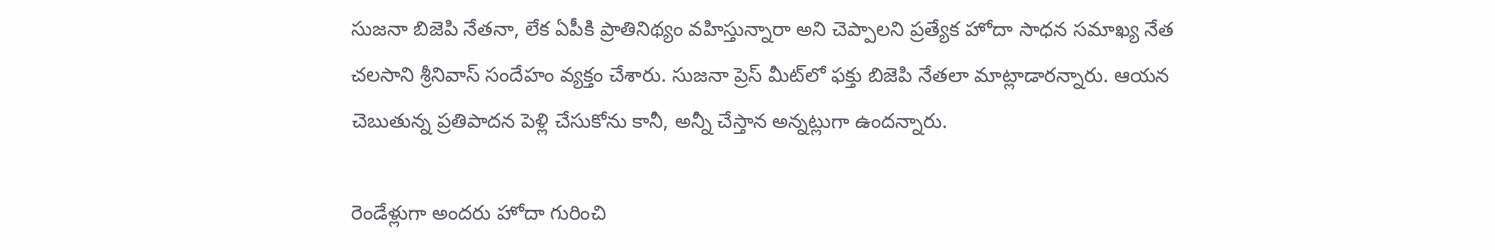సుజనా బిజెపి నేతనా, లేక ఏపీకి ప్రాతినిథ్యం వహిస్తున్నారా అని చెప్పాలని ప్రత్యేక హోదా సాధన సమాఖ్య నేత చలసాని శ్రీనివాస్ సందేహం వ్యక్తం చేశారు. సుజనా ప్రెస్ మీట్‌లో ఫక్తు బిజెపి నేతలా మాట్లాడారన్నారు. ఆయన చెబుతున్న ప్రతిపాదన పెళ్లి చేసుకోను కానీ, అన్నీ చేస్తాన అన్నట్లుగా ఉందన్నారు.

రెండేళ్లుగా అందరు హోదా గురించి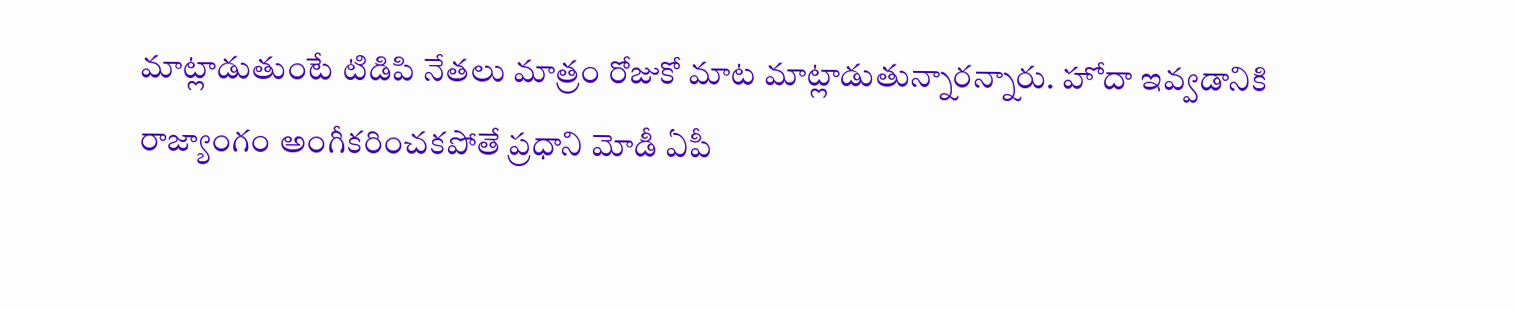మాట్లాడుతుంటే టిడిపి నేతలు మాత్రం రోజుకో మాట మాట్లాడుతున్నారన్నారు. హోదా ఇవ్వడానికి రాజ్యాంగం అంగీకరించకపోతే ప్రధాని మోడీ ఏపీ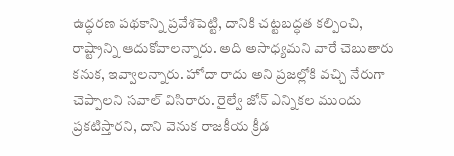ఉద్ధరణ పథకాన్ని ప్రవేశపెట్టి, దానికి చట్టబద్ధత కల్పించి, రాష్ట్రాన్ని ఆదుకోవాలన్నారు. అది అసాధ్యమని వారే చెబుతారు కనుక, ఇవ్వాలన్నారు. హోదా రాదు అని ప్రజల్లోకి వచ్చి నేరుగా చెప్పాలని సవాల్ విసిరారు. రైల్వే జోన్ ఎన్నికల ముందు ప్రకటిస్తారని, దాని వెనుక రాజకీయ క్రీడ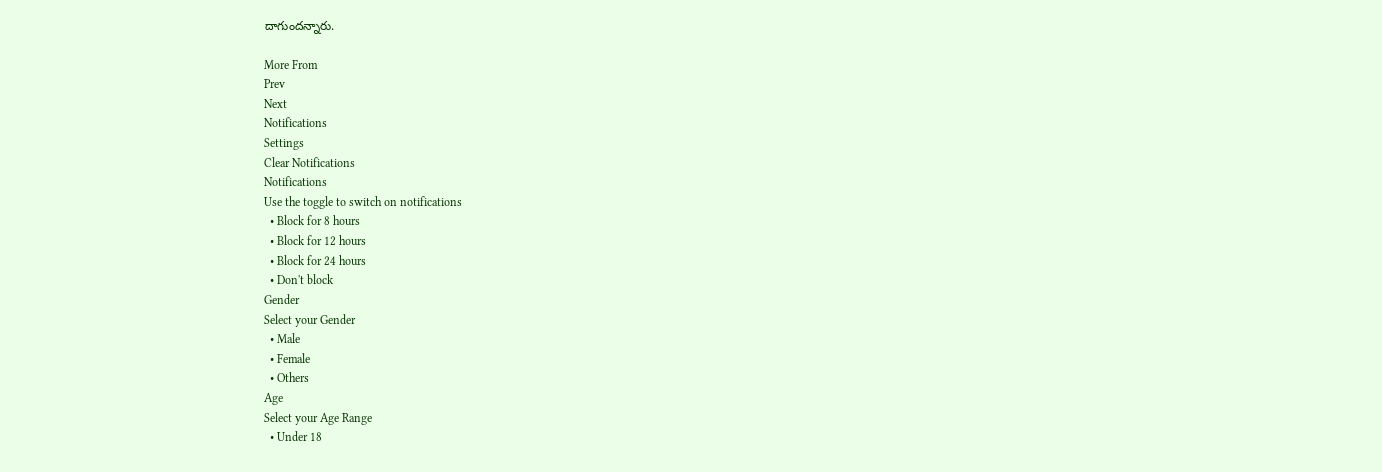దాగుందన్నారు.

More From
Prev
Next
Notifications
Settings
Clear Notifications
Notifications
Use the toggle to switch on notifications
  • Block for 8 hours
  • Block for 12 hours
  • Block for 24 hours
  • Don't block
Gender
Select your Gender
  • Male
  • Female
  • Others
Age
Select your Age Range
  • Under 18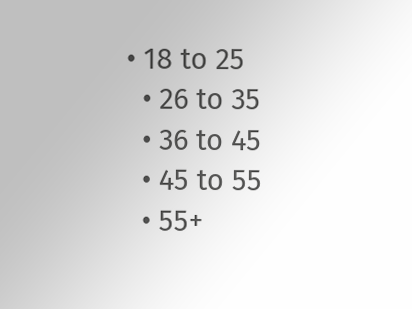• 18 to 25
  • 26 to 35
  • 36 to 45
  • 45 to 55
  • 55+